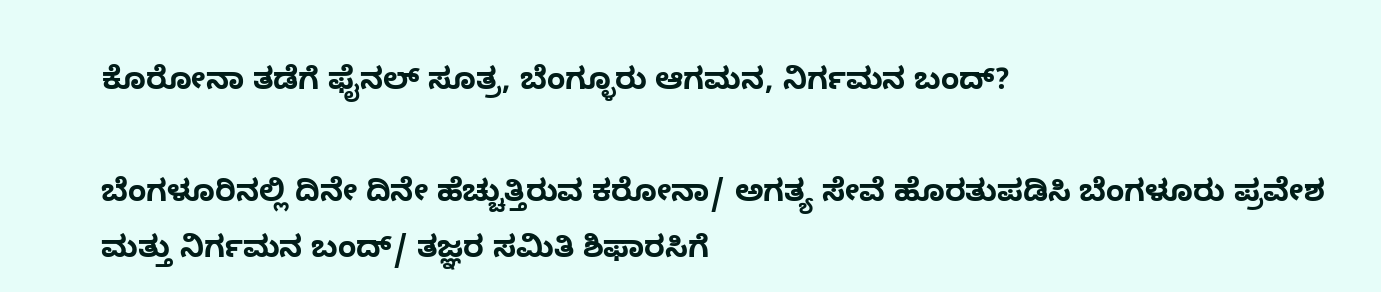ಕೊರೋನಾ ತಡೆಗೆ ಫೈನಲ್ ಸೂತ್ರ, ಬೆಂಗ್ಳೂರು ಆಗಮನ, ನಿರ್ಗಮನ ಬಂದ್?

ಬೆಂಗಳೂರಿನಲ್ಲಿ ದಿನೇ ದಿನೇ ಹೆಚ್ಚುತ್ತಿರುವ ಕರೋನಾ/ ಅಗತ್ಯ ಸೇವೆ ಹೊರತುಪಡಿಸಿ ಬೆಂಗಳೂರು ಪ್ರವೇಶ ಮತ್ತು ನಿರ್ಗಮನ ಬಂದ್/ ತಜ್ಞರ ಸಮಿತಿ ಶಿಫಾರಸಿಗೆ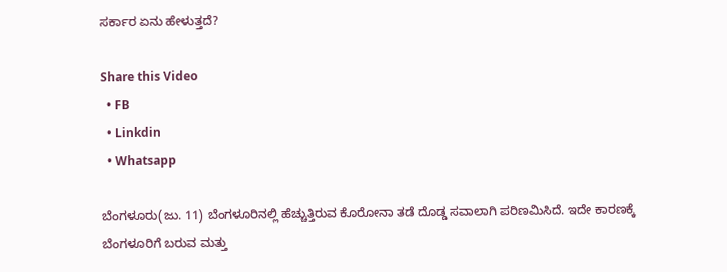ಸರ್ಕಾರ ಏನು ಹೇಳುತ್ತದೆ?

Share this Video
  • FB
  • Linkdin
  • Whatsapp

ಬೆಂಗಳೂರು(ಜು. 11) ಬೆಂಗಳೂರಿನಲ್ಲಿ ಹೆಚ್ಚುತ್ತಿರುವ ಕೊರೋನಾ ತಡೆ ದೊಡ್ಡ ಸವಾಲಾಗಿ ಪರಿಣಮಿಸಿದೆ. ಇದೇ ಕಾರಣಕ್ಕೆ ಬೆಂಗಳೂರಿಗೆ ಬರುವ ಮತ್ತು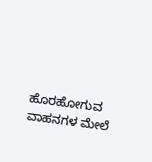ಹೊರಹೋಗುವ ವಾಹನಗಳ ಮೇಲೆ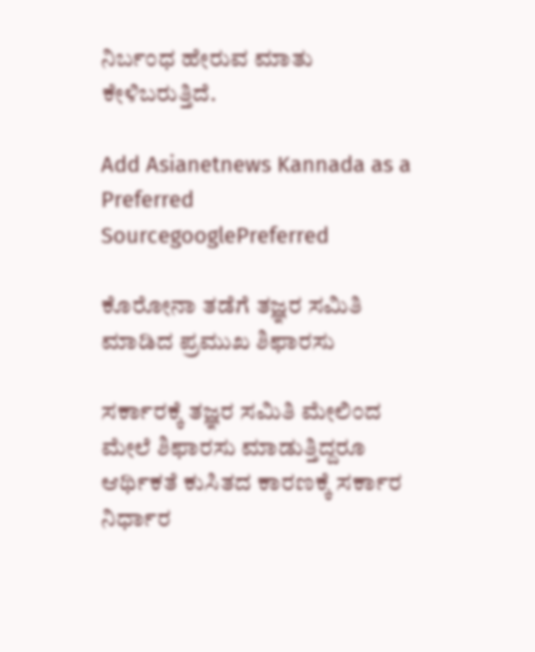ನಿರ್ಬಂಧ ಹೇರುವ ಮಾತು ಕೇಳಿಬರುತ್ತಿದೆ.

Add Asianetnews Kannada as a Preferred SourcegooglePreferred

ಕೊರೋನಾ ತಡೆಗೆ ತಜ್ಞರ ಸಮಿತಿ ಮಾಡಿದ ಪ್ರಮುಖ ಶಿಫಾರಸು

ಸರ್ಕಾರಕ್ಕೆ ತಜ್ಞರ ಸಮಿತಿ ಮೇಲಿಂದ ಮೇಲೆ ಶಿಫಾರಸು ಮಾಡುತ್ತಿದ್ದರೂ ಆರ್ಥಿಕತೆ ಕುಸಿತದ ಕಾರಣಕ್ಕೆ ಸರ್ಕಾರ ನಿರ್ಧಾರ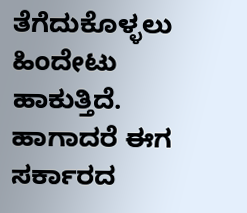ತೆಗೆದುಕೊಳ್ಳಲು ಹಿಂದೇಟು ಹಾಕುತ್ತಿದೆ. ಹಾಗಾದರೆ ಈಗ ಸರ್ಕಾರದ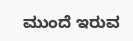ಮುಂದೆ ಇರುವ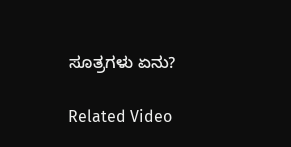ಸೂತ್ರಗಳು ಏನು?

Related Video